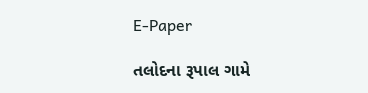E-Paper

તલોદના રૂપાલ ગામે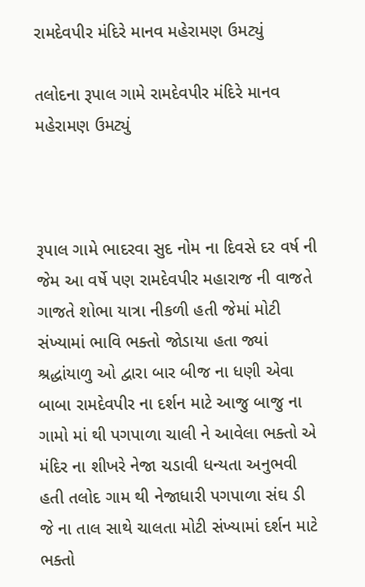રામદેવપીર મંદિરે માનવ મહેરામણ ઉમટ્યું

તલોદના રૂપાલ ગામે રામદેવપીર મંદિરે માનવ મહેરામણ ઉમટ્યું



રૂપાલ ગામે ભાદરવા સુદ નોમ ના દિવસે દર વર્ષ ની જેમ આ વર્ષે પણ રામદેવપીર મહારાજ ની વાજતે ગાજતે શોભા યાત્રા નીકળી હતી જેમાં મોટી સંખ્યામાં ભાવિ ભક્તો જોડાયા હતા જ્યાં શ્રદ્ધાંયાળુ ઓ દ્વારા બાર બીજ ના ધણી એવા બાબા રામદેવપીર ના દર્શન માટે આજુ બાજુ ના ગામો માં થી પગપાળા ચાલી ને આવેલા ભક્તો એ મંદિર ના શીખરે નેજા ચડાવી ધન્યતા અનુભવી હતી તલોદ ગામ થી નેજાધારી પગપાળા સંઘ ડી જે ના તાલ સાથે ચાલતા મોટી સંખ્યામાં દર્શન માટે ભક્તો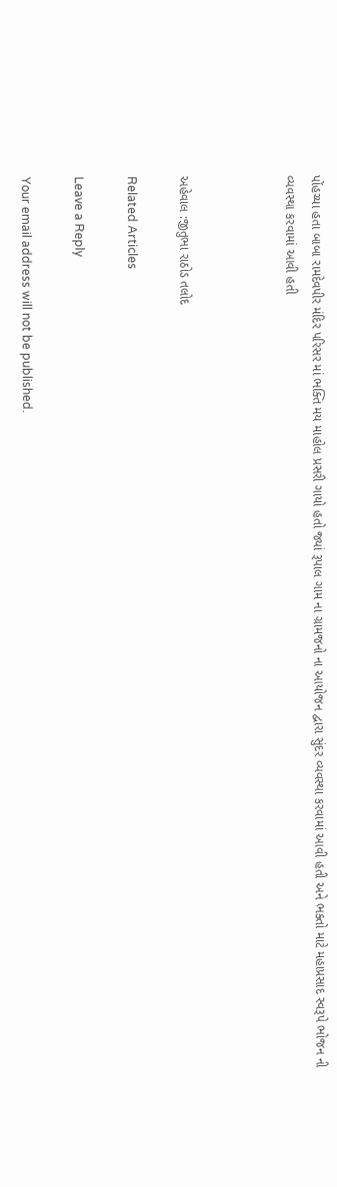પોંહચ્યા હતા બાબા રામદેવપીર મંદિર પરિસર માં ભક્તિ મય માહોલ પ્રસરી ગાયો હતો જ્યાં રૂપાલ ગામ ના ગ્રામજનો ના આયોજન દ્વારા સુંદર વ્યવસ્થા કરવામાં આવી હતી અને ભક્તો માટે મહાપ્રસાદ સ્વરૂપે ભોજન ની વ્યવસ્થા કરવામાં આવી હતી



અહેવાલ :જીતુભા રાઠોડ તલોદ

Related Articles

Leave a Reply

Your email address will not be published.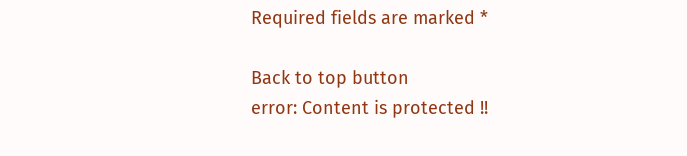Required fields are marked *

Back to top button
error: Content is protected !!